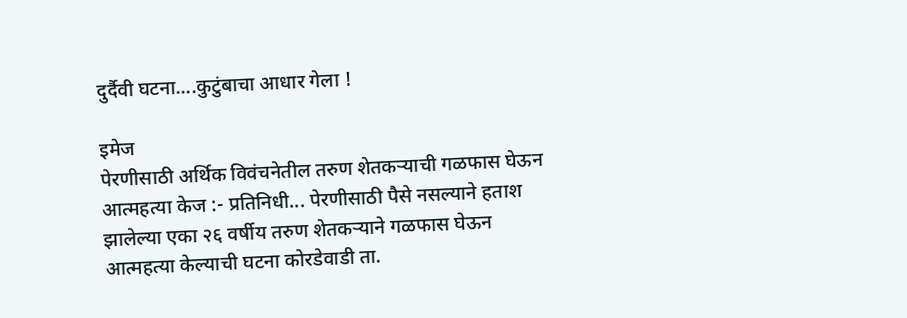दुर्दैवी घटना....कुटुंबाचा आधार गेला !

इमेज
पेरणीसाठी अर्थिक विवंचनेतील तरुण शेतकऱ्याची गळफास घेऊन आत्महत्या केज :- प्रतिनिधी... पेरणीसाठी पैसे नसल्याने हताश झालेल्या एका २६ वर्षीय तरुण शेतकऱ्याने गळफास घेऊन आत्महत्या केल्याची घटना कोरडेवाडी ता.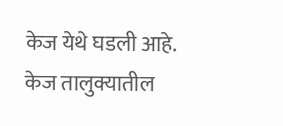केज येथे घडली आहे.  केज तालुक्यातील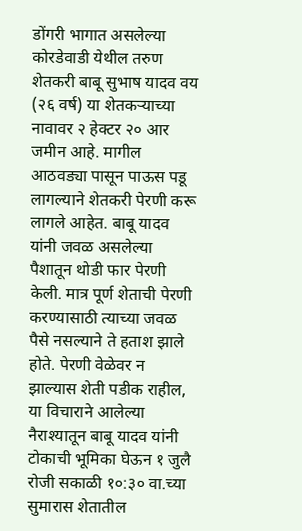डोंगरी भागात असलेल्या कोरडेवाडी येथील तरुण शेतकरी बाबू सुभाष यादव वय (२६ वर्ष) या शेतकऱ्याच्या नावावर २ हेक्टर २० आर जमीन आहे. मागील आठवड्या पासून पाऊस पडू लागल्याने शेतकरी पेरणी करू लागले आहेत. बाबू यादव यांनी जवळ असलेल्या पैशातून थोडी फार पेरणी केली. मात्र पूर्ण शेताची पेरणी करण्यासाठी त्याच्या जवळ पैसे नसल्याने ते हताश झाले होते. पेरणी वेळेवर न झाल्यास शेती पडीक राहील, या विचाराने आलेल्या नैराश्यातून बाबू यादव यांनी टोकाची भूमिका घेऊन १ जुलै रोजी सकाळी १०:३० वा.च्या सुमारास शेतातील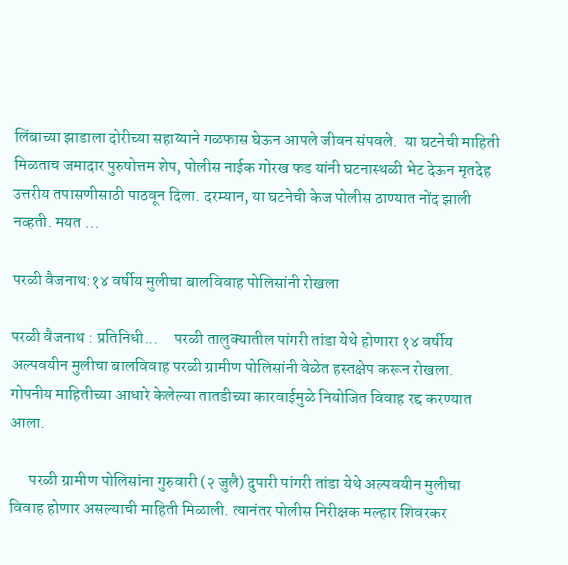लिंबाच्या झाडाला दोरीच्या सहाय्याने गळफास घेऊन आपले जीवन संपवले.  या घटनेची माहिती मिळताच जमादार पुरुषोत्तम शेप, पोलीस नाईक गोरख फड यांनी घटनास्थळी भेट देऊन मृतदेह उत्तरीय तपासणीसाठी पाठवून दिला. दरम्यान, या घटनेची केज पोलीस ठाण्यात नोंद झाली नव्हती. मयत ...

परळी वैजनाथ:१४ वर्षीय मुलीचा बालविवाह पोलिसांनी रोखला

परळी वैजनाथ : प्रतिनिधी...     परळी तालुक्यातील पांगरी तांडा येथे होणारा १४ वर्षीय अल्पवयीन मुलीचा बालविवाह परळी ग्रामीण पोलिसांनी वेळेत हस्तक्षेप करून रोखला. गोपनीय माहितीच्या आधारे केलेल्या तातडीच्या कारवाईमुळे नियोजित विवाह रद्द करण्यात आला.

      परळी ग्रामीण पोलिसांना गुरुवारी (२ जुलै) दुपारी पांगरी तांडा येथे अल्पवयीन मुलीचा विवाह होणार असल्याची माहिती मिळाली. त्यानंतर पोलीस निरीक्षक मल्हार शिवरकर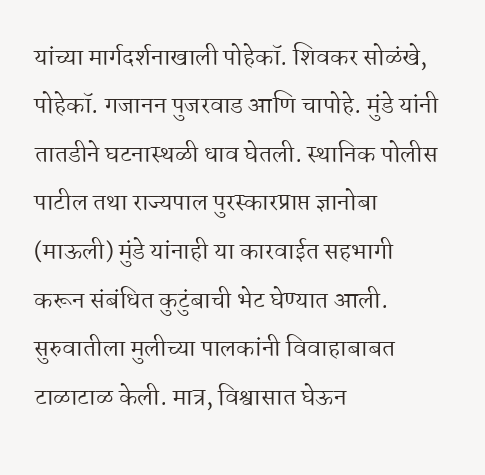यांच्या मार्गदर्शनाखाली पोहेकॉ. शिवकर सोळंखे, पोहेकॉ. गजानन पुजरवाड आणि चापोहे. मुंडे यांनी तातडीने घटनास्थळी धाव घेतली. स्थानिक पोलीस पाटील तथा राज्यपाल पुरस्कारप्राप्त ज्ञानोबा (माऊली) मुंडे यांनाही या कारवाईत सहभागी करून संबंधित कुटुंबाची भेट घेण्यात आली. सुरुवातीला मुलीच्या पालकांनी विवाहाबाबत टाळाटाळ केली. मात्र, विश्वासात घेऊन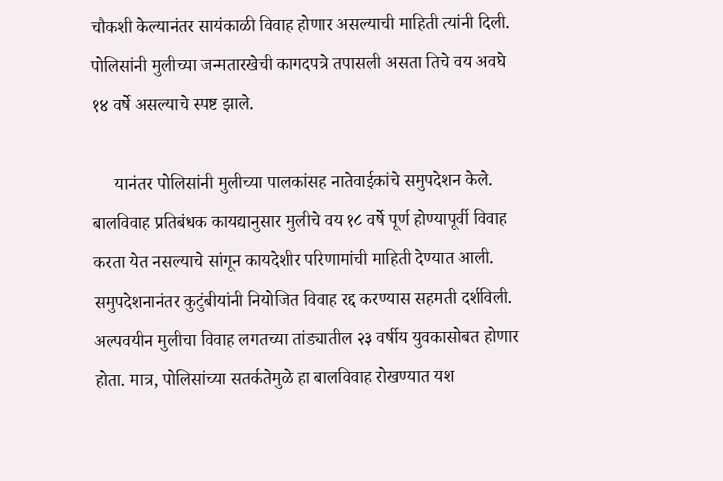चौकशी केल्यानंतर सायंकाळी विवाह होणार असल्याची माहिती त्यांनी दिली. पोलिसांनी मुलीच्या जन्मतारखेची कागदपत्रे तपासली असता तिचे वय अवघे १४ वर्षे असल्याचे स्पष्ट झाले.

     यानंतर पोलिसांनी मुलीच्या पालकांसह नातेवाईकांचे समुपदेशन केले. बालविवाह प्रतिबंधक कायद्यानुसार मुलीचे वय १८ वर्षे पूर्ण होण्यापूर्वी विवाह करता येत नसल्याचे सांगून कायदेशीर परिणामांची माहिती देण्यात आली. समुपदेशनानंतर कुटुंबीयांनी नियोजित विवाह रद्द करण्यास सहमती दर्शविली. अल्पवयीन मुलीचा विवाह लगतच्या तांड्यातील २३ वर्षीय युवकासोबत होणार होता. मात्र, पोलिसांच्या सतर्कतेमुळे हा बालविवाह रोखण्यात यश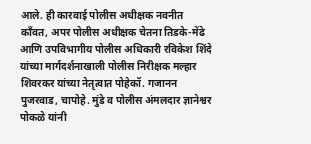आले. ही कारवाई पोलीस अधीक्षक नवनीत काँवत, अपर पोलीस अधीक्षक चेतना तिडके-मेंढे आणि उपविभागीय पोलीस अधिकारी रविकेश शिंदे यांच्या मार्गदर्शनाखाली पोलीस निरीक्षक मल्हार शिवरकर यांच्या नेतृत्वात पोहेकॉ. गजानन पुजरवाड, चापोहे. मुंडे व पोलीस अंमलदार ज्ञानेश्वर पोकळे यांनी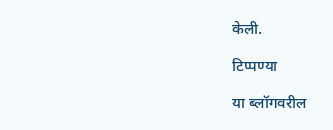केली.

टिप्पण्या

या ब्लॉगवरील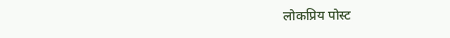लोकप्रिय पोस्ट